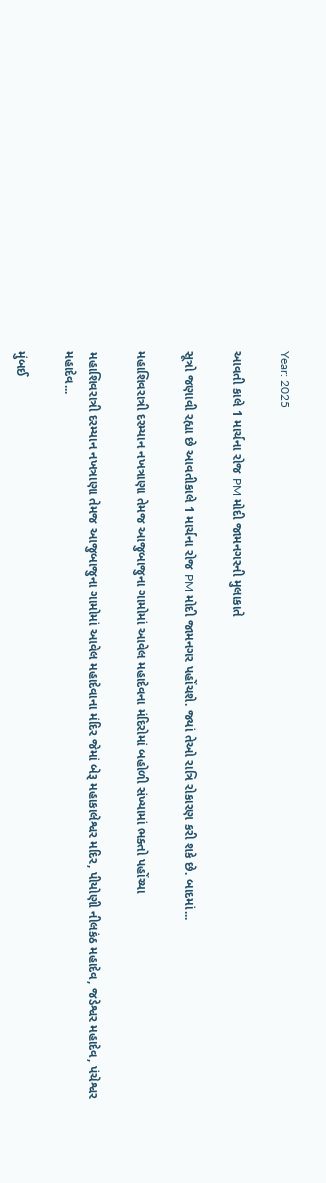Year: 2025

આવતી કાલે 1 માર્ચના રોજ PM મોદી જામનગરની મુલાકાતે

સૂત્રો જણાવી રહ્યા છે આવતીકાલે 1 માર્ચના રોજ PM મોદી જામનગર પહોંચશે. જ્યાં તેઓ રાત્રિ રોકારણ કરી શકે છે. બાદમાં...

મહાશિવરાત્રી દરમ્યાન નખત્રાણા તેમજ આજુબાજુના ગામોમાં આવેલ મહાદેવના મંદિરોમાં બહોળી સંખ્યામાં ભક્તો પહોંચ્યા

મહાશિવરાત્રી દરમ્યાન નખત્રાણા તેમજ આજુબાજુના ગામોમાં આવેલ મહાદેવાના મંદિર જેમાં બેરૂ મહાકાલેશ્વર મદિર, પીયોણી નીલકંઠ મહાદેવ, જડેશ્વર મહાદેવ, પંચેશ્વર મહાદેવ...

મુંબઈ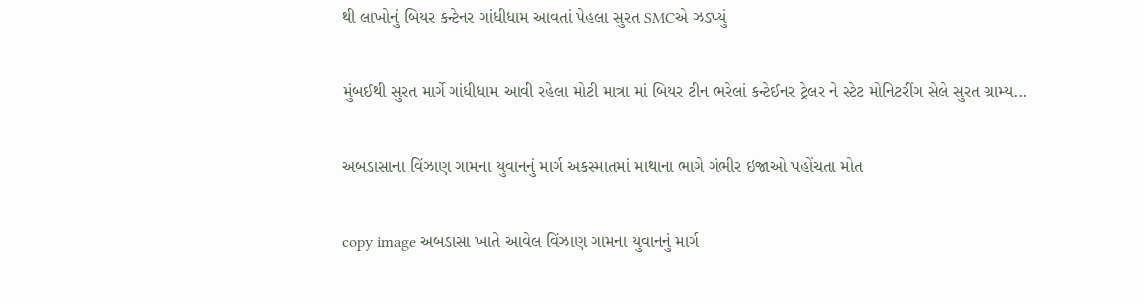થી લાખોનું બિયર કન્ટેનર ગાંધીધામ આવતાં પેહલા સુરત SMCએ ઝડપ્યું

મુંબઈથી સુરત માર્ગે ગાંધીધામ આવી રહેલા મોટી માત્રા માં બિયર ટીન ભરેલાં કન્ટેઈનર ટ્રેલર ને સ્ટેટ મોનિટરીંગ સેલે સુરત ગ્રામ્ય...

અબડાસાના વિંઝાણ ગામના યુવાનનું માર્ગ અકસ્માતમાં માથાના ભાગે ગંભીર ઇજાઓ પહોંચતા મોત

copy image અબડાસા ખાતે આવેલ વિંઝાણ ગામના યુવાનનું માર્ગ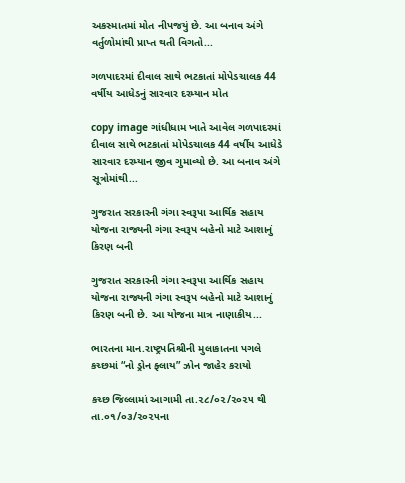અકસ્માતમાં મોત નીપજયું છે. આ બનાવ અંગે વર્તુળોમાંથી પ્રાપ્ત થતી વિગતો...

ગળપાદરમાં દીવાલ સાથે ભટકાતાં મોપેડચાલક 44 વર્ષીય આધેડનું સારવાર દરમ્યાન મોત

copy image ગાંધીધામ ખાતે આવેલ ગળપાદરમાં દીવાલ સાથે ભટકાતાં મોપેડચાલક 44 વર્ષીય આધેડે સારવાર દરમ્યાન જીવ ગુમાવ્યો છે. આ બનાવ અંગે  સૂત્રોમાંથી...

ગુજરાત સરકારની ગંગા સ્વરૂપા આર્થિક સહાય યોજના રાજ્યની ગંગા સ્વરૂપ બહેનો માટે આશાનું કિરણ બની

ગુજરાત સરકારની ગંગા સ્વરૂપા આર્થિક સહાય યોજના રાજ્યની ગંગા સ્વરૂપ બહેનો માટે આશાનું કિરણ બની છે. આ યોજના માત્ર નાણાકીય...

ભારતના માન.રાષ્ટ્રપતિશ્રીની મુલાકાતના પગલે કચ્છમાં “નો ડ્રોન ફ્લાય” ઝોન જાહેર કરાયો

કચ્છ જિલ્લામાં આગામી તા.૨૮/૦૨/૨૦૨૫ થી તા.૦૧/૦૩/૨૦૨૫ના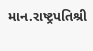માન.રાષ્ટ્રપતિશ્રી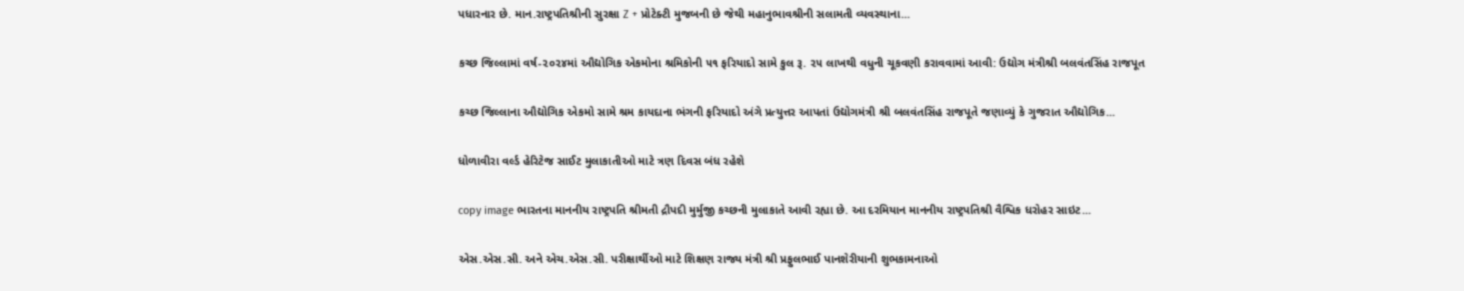પધારનાર છે. માન.રાષ્ટ્રપતિશ્રીની સુરક્ષા Z + પ્રોટેક્ટી મુજબની છે જેથી મહાનુભાવશ્રીની સલામતી વ્યવસ્થાના...

કચ્છ જિલ્લામાં વર્ષ-૨૦૨૪માં ઔદ્યોગિક એકમોના શ્રમિકોની ૫૧ ફરિયાદો સામે કુલ રૂ. ૨૫ લાખથી વધુની ચૂકવણી કરાવવામાં આવી: ઉદ્યોગ મંત્રીશ્રી બલવંતસિંહ રાજપૂત

કચ્છ જિલ્લાના ઔદ્યોગિક એકમો સામે શ્રમ કાયદાના ભંગની ફરિયાદો અંગે પ્રત્યુત્તર આપતાં ઉદ્યોગમંત્રી શ્રી બલવંતસિંહ રાજપૂતે જણાવ્યું કે ગુજરાત ઔદ્યોગિક...

ધોળાવીરા વર્લ્ડ હેરિટેજ સાઈટ મુલાકાતીઓ માટે ત્રણ દિવસ બંધ રહેશે

copy image ભારતના માનનીય રાષ્ટ્રપતિ શ્રીમતી દ્રૌપદી મુર્મુજી કચ્છની મુલાકાતે આવી રહ્યા છે. આ દરમિયાન માનનીય રાષ્ટ્રપતિશ્રી વૈશ્વિક ધરોહર સાઇટ...

એસ.એસ.સી. અને એચ.એસ.સી. પરીક્ષાર્થીઓ માટે શિક્ષણ રાજ્ય મંત્રી શ્રી પ્રફુલભાઈ પાનશેરીયાની શુભકામનાઓ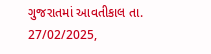ગુજરાતમાં આવતીકાલ તા. 27/02/2025,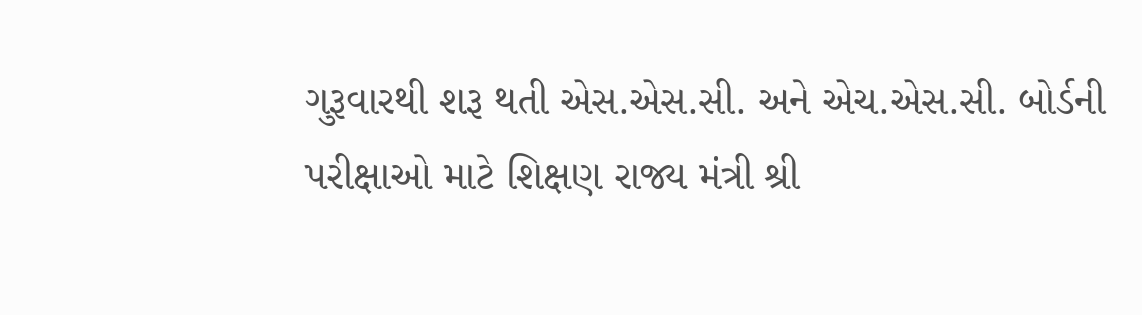ગુરૂવારથી શરૂ થતી એસ.એસ.સી. અને એચ.એસ.સી. બોર્ડની પરીક્ષાઓ માટે શિક્ષણ રાજ્ય મંત્રી શ્રી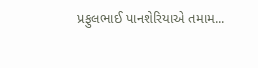પ્રફુલભાઈ પાનશેરિયાએ તમામ...